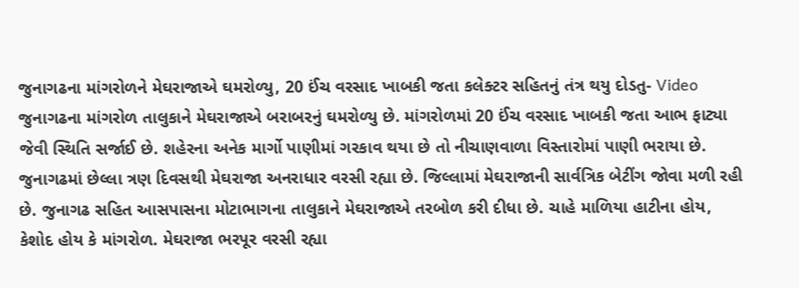જુનાગઢના માંગરોળને મેઘરાજાએ ઘમરોળ્યુ, 20 ઈંચ વરસાદ ખાબકી જતા કલેક્ટર સહિતનું તંત્ર થયુ દોડતુ- Video
જુનાગઢના માંગરોળ તાલુકાને મેઘરાજાએ બરાબરનું ઘમરોળ્યુ છે. માંગરોળમાં 20 ઈંચ વરસાદ ખાબકી જતા આભ ફાટ્યા જેવી સ્થિતિ સર્જાઈ છે. શહેરના અનેક માર્ગો પાણીમાં ગરકાવ થયા છે તો નીચાણવાળા વિસ્તારોમાં પાણી ભરાયા છે.
જુનાગઢમાં છેલ્લા ત્રણ દિવસથી મેઘરાજા અનરાધાર વરસી રહ્યા છે. જિલ્લામાં મેઘરાજાની સાર્વત્રિક બેટીંગ જોવા મળી રહી છે. જુનાગઢ સહિત આસપાસના મોટાભાગના તાલુકાને મેઘરાજાએ તરબોળ કરી દીધા છે. ચાહે માળિયા હાટીના હોય, કેશોદ હોય કે માંગરોળ. મેઘરાજા ભરપૂર વરસી રહ્યા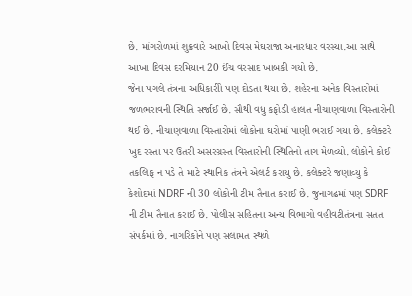છે. માંગરોળમાં શુક્રવારે આખો દિવસ મેઘરાજા અનારધાર વરસ્યા.આ સાથે આખા દિવસ દરમિયાન 20 ઈંચ વરસાદ ખાબકી ગયો છે.
જેના પગલે તંત્રના અધિકારીો પણ દોડતા થયા છે. શહેરના અનેક વિસ્તારોમાં જળભરાવની સ્થિતિ સર્જાઈ છે. સૌથી વધુ કફોડી હાલત નીચાણવાળા વિસ્તારોની થઈ છે. નીચાણવાળા વિસ્તારોમાં લોકોના ઘરોમાં પાણી ભરાઈ ગયા છે. કલેક્ટરે ખુદ રસ્તા પર ઉતરી અસરગ્રસ્ત વિસ્તારોની સ્થિતિનો તાગ મેળવ્યો. લોકોને કોઈ તકલિફ ન પડે તે માટે સ્થાનિક તંત્રને એલર્ટ કરાયુ છે. કલેક્ટરે જણાવ્યુ કે કેશોદમાં NDRF ની 30 લોકોની ટીમ તૈનાત કરાઈ છે. જુનાગઢમાં પણ SDRF ની ટીમ તૈનાત કરાઈ છે. પોલીસ સહિતના અન્ય વિભાગો વહીવટીતંત્રના સતત સંપર્કમાં છે. નાગરિકોને પણ સલામત સ્થળે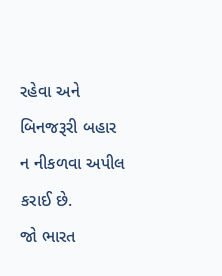રહેવા અને બિનજરૂરી બહાર ન નીકળવા અપીલ કરાઈ છે.
જો ભારત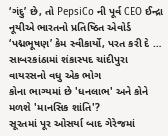‘ગંદુ’ છે, તો PepsiCo ની પૂર્વ CEO ઈન્દ્રા નૂયીએ ભારતનો પ્રતિષ્ઠિત એવોર્ડ ‘પદ્મભૂષણ’ કેમ સ્વીકાર્યો, પરત કરી દે …
સાબરકાંઠામાં શંકાસ્પદ ચાંદીપુરા વાયરસનો વધુ એક ભોગ
કોના ભાગ્યમાં છે 'ધનલાભ' અને કોને મળશે 'માનસિક શાંતિ'?
સૂરતમાં પૂર ઓસર્યા બાદ ગેરેજમાં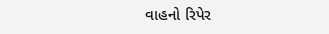વાહનો રિપેર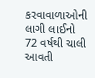કરવાવાળાઓની લાગી લાઈનો
72 વર્ષથી ચાલી આવતી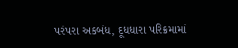પરંપરા અકબંધ, દૂધધારા પરિક્રમામાં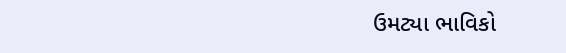ઉમટ્યા ભાવિકો